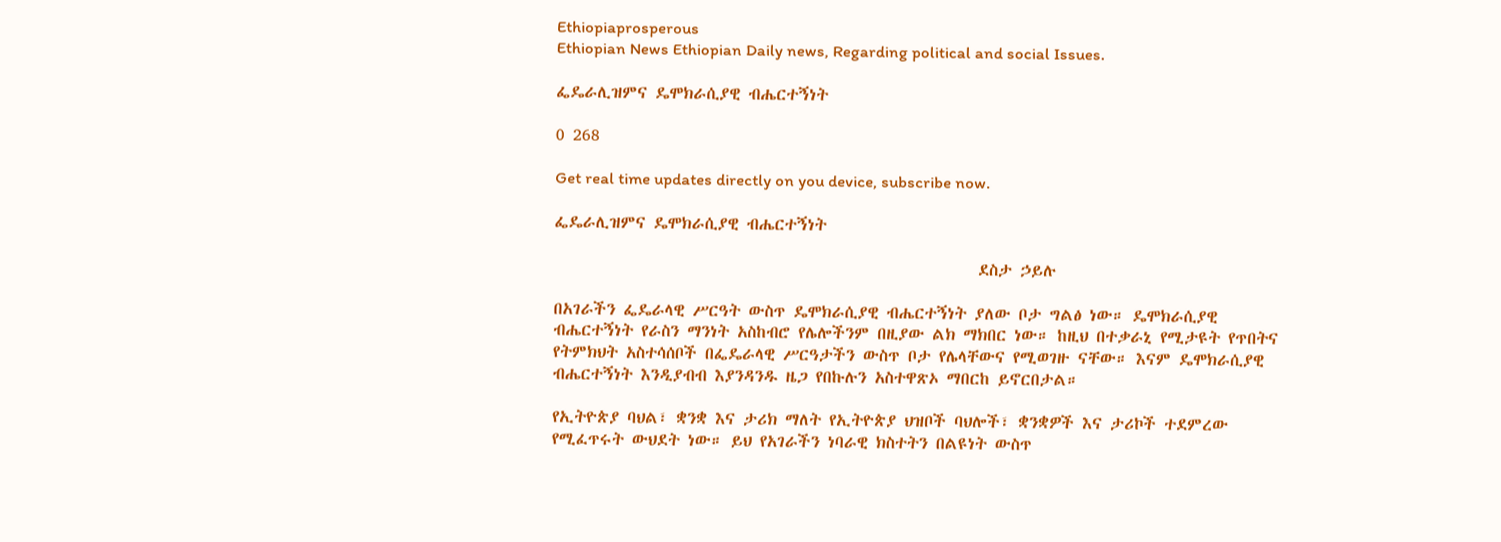Ethiopiaprosperous
Ethiopian News Ethiopian Daily news, Regarding political and social Issues.

ፌዴራሊዝምና ዴሞክራሲያዊ ብሔርተኝነት

0 268

Get real time updates directly on you device, subscribe now.

ፌዴራሊዝምና ዴሞክራሲያዊ ብሔርተኝነት

                                                     ደስታ ኃይሉ

በአገራችን ፌዴራላዊ ሥርዓት ውስጥ ዴሞክራሲያዊ ብሔርተኝነት ያለው ቦታ ግልፅ ነው። ዴሞክራሲያዊ ብሔርተኝነት የራስን ማንነት አስከብሮ የሌሎችንም በዚያው ልክ ማክበር ነው። ከዚህ በተቃራኒ የሚታዩት የጥበትና የትምክህት አስተሳሰቦች በፌዴራላዊ ሥርዓታችን ውስጥ ቦታ የሌላቸውና የሚወገዙ ናቸው። እናም ዴሞክራሲያዊ ብሔርተኝነት እንዲያብብ እያንዳንዱ ዜጋ የበኩሉን አስተዋጽኦ ማበርከ ይኖርበታል።

የኢትዮጵያ ባህል፣ ቋንቋ እና ታሪክ ማለት የኢትዮጵያ ህዝቦች ባህሎች፣ ቋንቋዎች እና ታሪኮች ተደምረው የሚፈጥሩት ውህደት ነው። ይህ የአገራችን ነባራዊ ክስተትን በልዩነት ውስጥ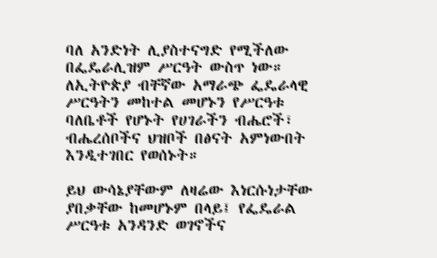ባለ አንድነት ሊያስተናግድ የሚችለው በፌዴራሊዝም ሥርዓት ውስጥ ነው። ለኢትዮጵያ ብቸኛው አማራጭ ፌዴራላዊ ሥርዓትን መከተል መሆኑን የሥርዓቱ ባለቤቶች የሆኑት የሀገራችን ብሔሮች፣ ብሔረሰቦችና ህዝቦች በፅናት አምነውበት እንዲተገበር የወሰኑት።

ይህ ውሳኔያቸውም ለዛሬው እነርሱነታቸው ያበቃቸው ከመሆኑም በላይ፤ የፌዴራል ሥርዓቱ አንዳንድ ወገኖችና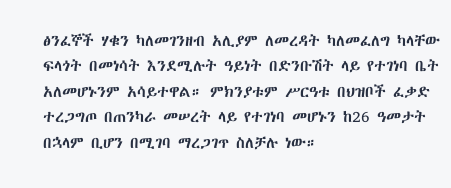ፅንፈኞች ሃቁን ካለመገንዘብ አሊያም ለመረዳት ካለመፈለግ ካላቸው ፍላጎት በመነሳት እንደሚሉት ዓይነት በድንቡሽት ላይ የተገነባ ቤት አለመሆኑንም አሳይተዋል። ምክንያቱም ሥርዓቱ በህዝቦች ፈቃድ ተረጋግጦ በጠንካራ መሠረት ላይ የተገነባ መሆኑን ከ26 ዓመታት በኋላም ቢሆን በሚገባ ማረጋገጥ ስለቻሉ ነው።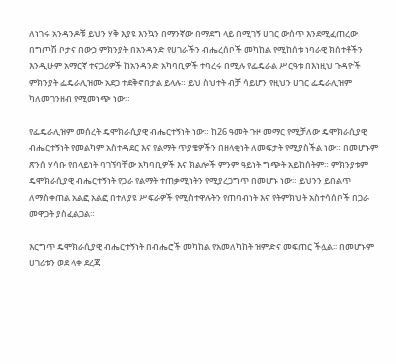ለነገሩ አንዳንዶቹ ይህን ሃቅ እያዩ እንኳን በማንኛው በማደግ ላይ በሚገኝ ሀገር ውሰጥ እንደሚፈጠረው በግጦሽ ቦታና በውኃ ምክንያት በአንዳንድ የሀገራችን ብሔረሰቦች መካከል የሚከሰቱ ነባራዊ ክሰተቶችን እንዲሁም አማርኛ ተናጋሪዎች ከአንዳንድ አካባቢዎች ተባረሩ በሚሉ የፌዴራል ሥርዓቱ በእነዚህ ጉዳዮች ምክንያት ፌዴራሊዝሙ አደጋ ተደቅኖበታል ይላሉ። ይህ ስህተት ብቻ ሳይሆን የዚህን ሀገር ፌዴራሊዝም ካለመገንዘብ የሚመነጭ ነው።

የፌዴራሊዝም መሰረት ዴሞክራሲያዊ ብሔርተኝነት ነው። ከ26 ዓመት ጉዞ መማር የሚቻለው ዴሞክራሲያዊ ብሔርተኝነት የመልካም አስተዳደር እና የልማት ጥያቄዎችን በዘላቂነት ለመፍታት የሚያስችል ነው። በመሆኑም ጽንሰ ሃሳቡ የበላይነት ባገኘባቸው አካባቢዎች እና ክልሎች ምንም ዓይነት ግጭት አይከሰትም። ምክንያቱም ዴሞክራሲያዊ ብሔርተኝነት የጋራ የልማት ተጠቃሚነትን የሚያረጋግጥ በመሆኑ ነው። ይህንን ይበልጥ ለማስቀጠል አልፎ አልፎ በተለያዩ ሥፍራዎች የሚስተዋሉትን የጠባብነት እና የትምክህት አስተሳሰቦች በጋራ መዋጋት ያስፈልጋል።

እርግጥ ዴሞክራሲያዊ ብሔርተኝነት በብሔሮች መካከል የአመለካከት ዝምድና መፍጠር ችሏል፡፡ በመሆኑም ሀገሪቱን ወደ ላቀ ደረጃ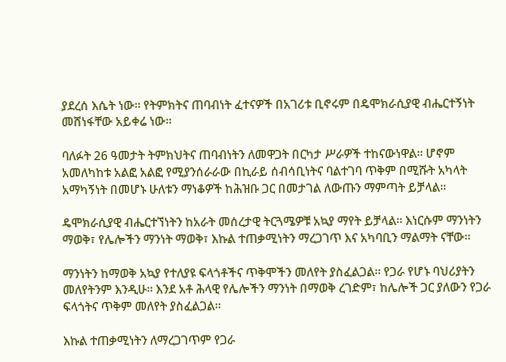ያደረሰ እሴት ነው፡፡ የትምክትና ጠባብነት ፈተናዎች በአገሪቱ ቢኖሩም በዴሞክራሲያዊ ብሔርተኝነት መሸነፋቸው አይቀሬ ነው።

ባለፉት 26 ዓመታት ትምክህትና ጠባብነትን ለመዋጋት በርካታ ሥራዎች ተከናውነዋል። ሆኖም አመለካከቱ አልፎ አልፎ የሚያንሰራራው በኪራይ ሰብሳቢነትና ባልተገባ ጥቅም በሚሹት አካላት አማካኝነት በመሆኑ ሁለቱን ማነቆዎች ከሕዝቡ ጋር በመታገል ለውጡን ማምጣት ይቻላል፡፡

ዴሞክራሲያዊ ብሔርተኘነትን ከአራት መሰረታዊ ትርጓሜዎቹ አኳያ ማየት ይቻላል። እነርሱም ማንነትን ማወቅ፣ የሌሎችን ማንነት ማወቅ፣ እኩል ተጠቃሚነትን ማረጋገጥ እና አካባቢን ማልማት ናቸው።

ማንነትን ከማወቅ አኳያ የተለያዩ ፍላጎቶችና ጥቅሞችን መለየት ያስፈልጋል። የጋራ የሆኑ ባህሪያትን መለየትንም እንዲሁ። እንደ አቶ ሕላዊ የሌሎችን ማንነት በማወቅ ረገድም፣ ከሌሎች ጋር ያለውን የጋራ ፍላጎትና ጥቅም መለየት ያስፈልጋል።

እኩል ተጠቃሚነትን ለማረጋገጥም የጋራ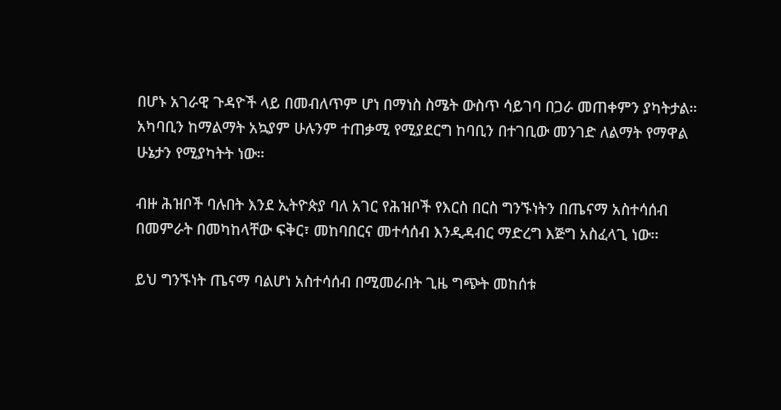በሆኑ አገራዊ ጉዳዮች ላይ በመብለጥም ሆነ በማነስ ስሜት ውስጥ ሳይገባ በጋራ መጠቀምን ያካትታል። አካባቢን ከማልማት አኳያም ሁሉንም ተጠቃሚ የሚያደርግ ከባቢን በተገቢው መንገድ ለልማት የማዋል ሁኔታን የሚያካትት ነው።

ብዙ ሕዝቦች ባሉበት እንደ ኢትዮጵያ ባለ አገር የሕዝቦች የእርስ በርስ ግንኙነትን በጤናማ አስተሳሰብ በመምራት በመካከላቸው ፍቅር፣ መከባበርና መተሳሰብ እንዲዳብር ማድረግ እጅግ አስፈላጊ ነው፡፡

ይህ ግንኙነት ጤናማ ባልሆነ አስተሳሰብ በሚመራበት ጊዜ ግጭት መከሰቱ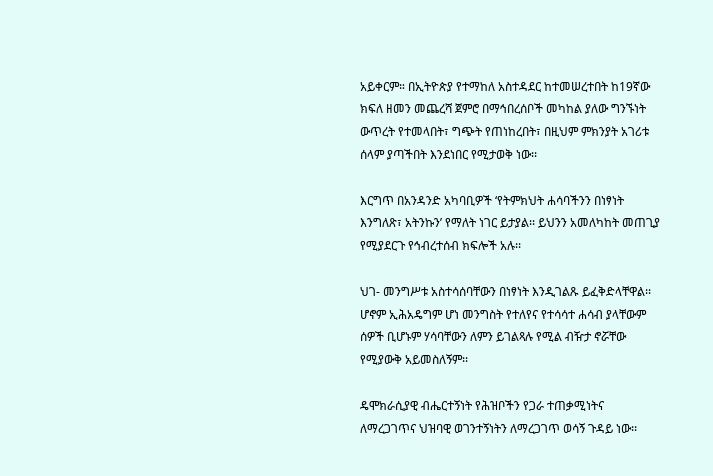አይቀርም። በኢትዮጵያ የተማከለ አስተዳደር ከተመሠረተበት ከ19ኛው ክፍለ ዘመን መጨረሻ ጀምሮ በማኅበረሰቦች መካከል ያለው ግንኙነት ውጥረት የተመላበት፣ ግጭት የጠነከረበት፣ በዚህም ምክንያት አገሪቱ ሰላም ያጣችበት እንደነበር የሚታወቅ ነው፡፡

እርግጥ በአንዳንድ አካባቢዎች ‘የትምክህት ሐሳባችንን በነፃነት እንግለጽ፣ አትንኩን’ የማለት ነገር ይታያል፡፡ ይህንን አመለካከት መጠጊያ የሚያደርጉ የኅብረተሰብ ክፍሎች አሉ፡፡

ህገ- መንግሥቱ አስተሳሰባቸውን በነፃነት እንዲገልጹ ይፈቅድላቸዋል፡፡ ሆኖም ኢሕአዴግም ሆነ መንግስት የተለየና የተሳሳተ ሐሳብ ያላቸውም ሰዎች ቢሆኑም ሃሳባቸውን ለምን ይገልጻሉ የሚል ብዥታ ኖሯቸው የሚያውቅ አይመስለኝም፡፡

ዴሞክራሲያዊ ብሔርተኝነት የሕዝቦችን የጋራ ተጠቃሚነትና ለማረጋገጥና ህዝባዊ ወገንተኝነትን ለማረጋገጥ ወሳኝ ጉዳይ ነው፡፡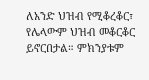ለአንድ ህዝብ የሚቆረቆር፣ የሌላውም ህዝብ መቆርቆር ይኖርበታል። ምክንያቱም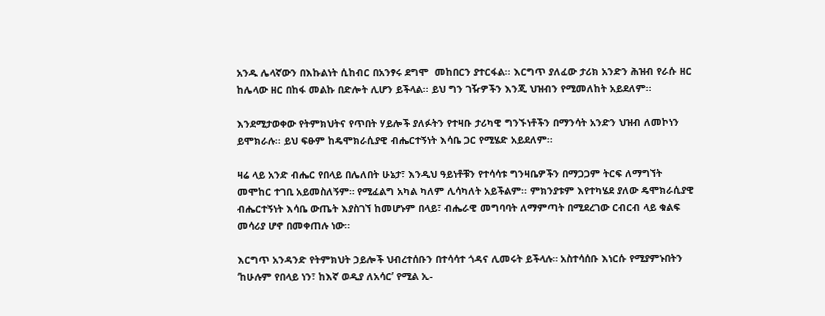አንዱ ሌላኛውን በእኩልነት ሲከብር በአንፃሩ ደግሞ  መከበርን ያተርፋል፡፡ እርግጥ ያለፈው ታሪክ አንድን ሕዝብ የራሱ ዘር ከሌላው ዘር በከፋ መልኩ በድሎት ሊሆን ይችላል፡፡ ይህ ግን ገዥዎችን እንጂ ህዝብን የሚመለከት አይደለም፡፡

እንደሚታወቀው የትምክህትና የጥበት ሃይሎች ያለፉትን የተዛቡ ታሪካዊ ግንኙነቶችን በማንሳት አንድን ህዝብ ለመኮነን ይሞክራሉ፡፡ ይህ ፍፁም ከዴሞክራሲያዊ ብሔርተኝነት እሳቤ ጋር የሚሄድ አይደለም፡፡

ዛሬ ላይ አንድ ብሔር የበላይ በሌለበት ሁኔታ፣ እንዲህ ዓይነቶቹን የተሳሳቱ ግንዛቤዎችን በማጋጋም ትርፍ ለማግኘት መሞከር ተገቢ አይመስለኝም። የሚፈልግ አካል ካለም ሊሳካለት አይችልም፡፡ ምክንያቱም እየተካሄደ ያለው ዴሞክራሲያዊ ብሔርተኝነት እሳቤ ውጤት እያስገኘ ከመሆኑም በላይ፣ ብሔራዊ መግባባት ለማምጣት በሚደረገው ርብርብ ላይ ቁልፍ መሳሪያ ሆኖ በመቀጠሉ ነው፡፡

እርግጥ አንዳንድ የትምክህት ኃይሎች ህብረተሰቡን በተሳሳተ ጎዳና ሊመሩት ይችላሉ። አስተሳሰቡ እነርሱ የሚያምኑበትን ‘ከሁሉም የበላይ ነን፣ ከእኛ ወዲያ ለአሳር’ የሚል ኢ-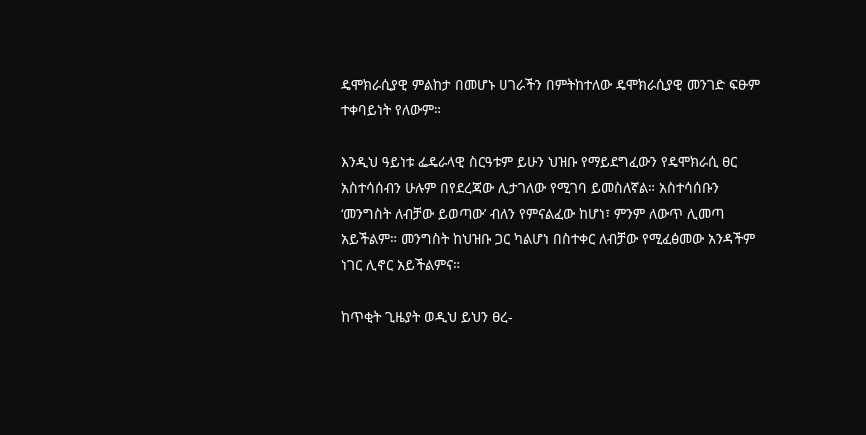ዴሞክራሲያዊ ምልከታ በመሆኑ ሀገራችን በምትከተለው ዴሞክራሲያዊ መንገድ ፍፁም ተቀባይነት የለውም።

እንዲህ ዓይነቱ ፌዴራላዊ ስርዓቱም ይሁን ህዝቡ የማይደግፈውን የዴሞክራሲ ፀር አስተሳሰብን ሁሉም በየደረጃው ሊታገለው የሚገባ ይመስለኛል። አስተሳሰቡን ‘መንግስት ለብቻው ይወጣው’ ብለን የምናልፈው ከሆነ፣ ምንም ለውጥ ሊመጣ አይችልም። መንግስት ከህዝቡ ጋር ካልሆነ በስተቀር ለብቻው የሚፈፅመው አንዳችም ነገር ሊኖር አይችልምና።

ከጥቂት ጊዜያት ወዲህ ይህን ፀረ-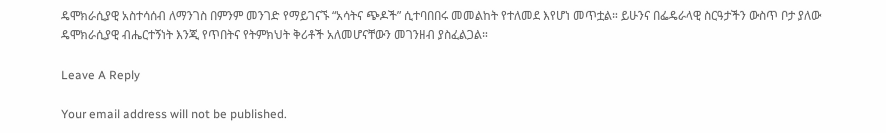ዴሞክራሲያዊ አስተሳሰብ ለማንገስ በምንም መንገድ የማይገናኙ “አሳትና ጭዶች” ሲተባበበሩ መመልከት የተለመደ እየሆነ መጥቷል። ይሁንና በፌዴራላዊ ስርዓታችን ውስጥ ቦታ ያለው ዴሞክራሲያዊ ብሔርተኝነት እንጂ የጥበትና የትምክህት ቅሪቶች አለመሆናቸውን መገንዘብ ያስፈልጋል።

Leave A Reply

Your email address will not be published.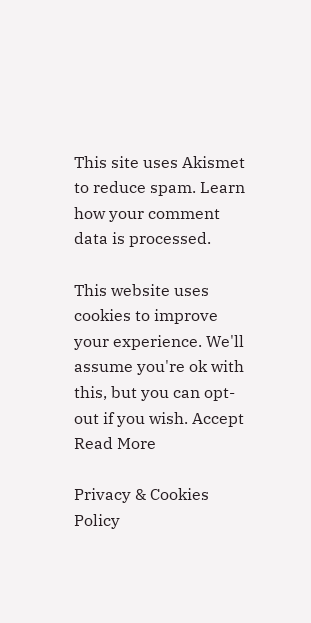This site uses Akismet to reduce spam. Learn how your comment data is processed.

This website uses cookies to improve your experience. We'll assume you're ok with this, but you can opt-out if you wish. Accept Read More

Privacy & Cookies Policy